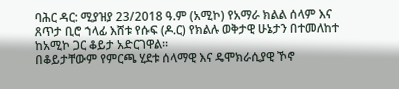ባሕር ዳር: ሚያዝያ 23/2018 ዓ.ም (አሚኮ) የአማራ ክልል ሰላም እና ጸጥታ ቢሮ ኀላፊ እሸቱ የሱፍ (ዶ.ር) የክልሉ ወቅታዊ ሁኔታን በተመለከተ ከአሚኮ ጋር ቆይታ አድርገዋል።
በቆይታቸውም የምርጫ ሂደቱ ሰላማዊ እና ዴሞክራሲያዊ ኾኖ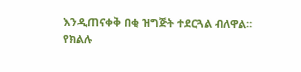እንዲጠናቀቅ በቂ ዝግጅት ተደርጓል ብለዋል።
የክልሉ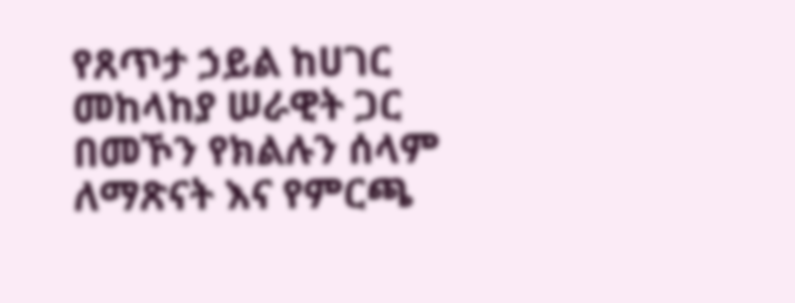የጸጥታ ኃይል ከሀገር መከላከያ ሠራዊት ጋር በመኾን የክልሉን ሰላም ለማጽናት እና የምርጫ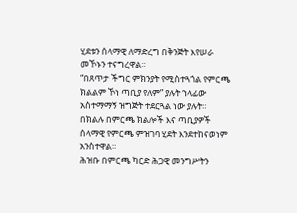ሂደቱን ሰላማዊ ለማድረግ በቅንጅት እየሠራ መኾኑን ተናግረዋል።
“በጸጥታ ችግር ምክንያት የሚስተጓጎል የምርጫ ክልልም ኾነ ጣቢያ የለም” ያሉት ኀላፊው አስተማማኝ ዝግጅት ተደርጓል ነው ያሉት።
በክልሉ በምርጫ ክልሎች እና ጣቢያዎች ሰላማዊ የምርጫ ምዝገባ ሂደት እንደተከናወነም አንስተዋል።
ሕዝቡ በምርጫ ካርድ ሕጋዊ መንግሥትን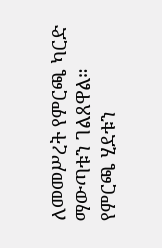ለመመሥረት የምርጫ ካርድ ማውጣቱን ገልጸዋል።
የምርጫ ሂደቱን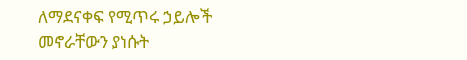ለማደናቀፍ የሚጥሩ ኃይሎች መኖራቸውን ያነሱት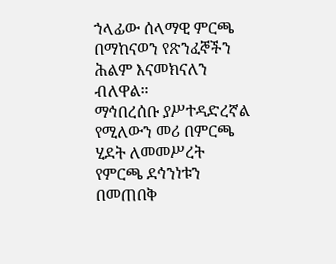ኀላፊው ሰላማዊ ምርጫ በማከናወን የጽንፈኞችን ሕልም እናመክናለን ብለዋል።
ማኅበረሰቡ ያሥተዳድረኛል የሚለውን መሪ በምርጫ ሂደት ለመመሥረት የምርጫ ደኅንነቱን በመጠበቅ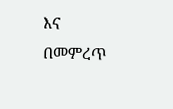እና በመምረጥ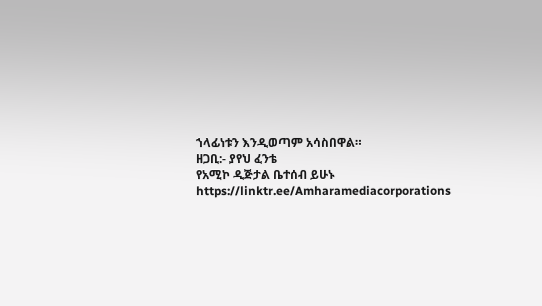ኀላፊነቱን እንዲወጣም አሳስበዋል።
ዘጋቢ:- ያየህ ፈንቴ
የአሚኮ ዲጅታል ቤተሰብ ይሁኑ
https://linktr.ee/Amharamediacorporations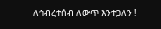ለኅብረተሰብ ለውጥ እንተጋለን !